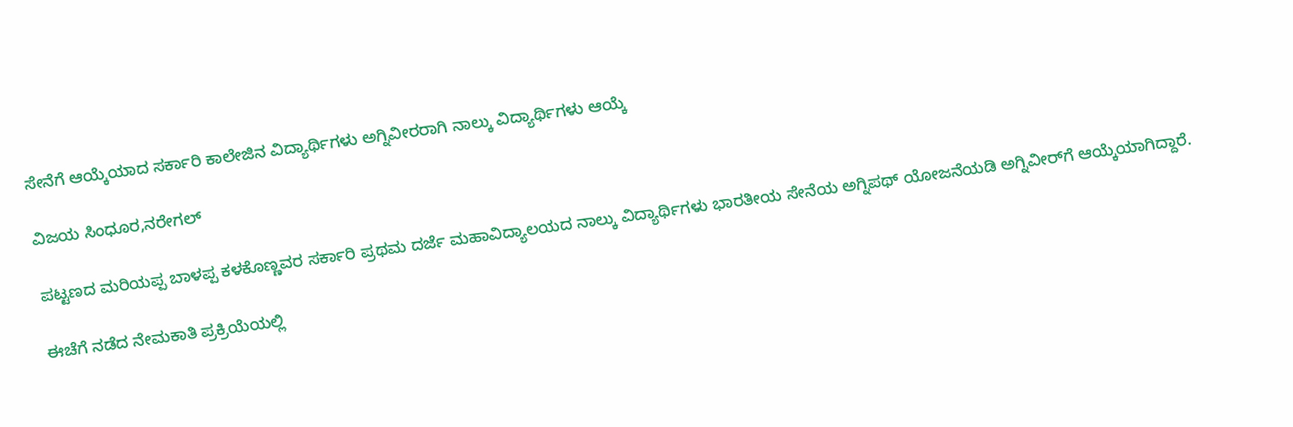ಸೇನೆಗೆ ಆಯ್ಕೆಯಾದ ಸರ್ಕಾರಿ ಕಾಲೇಜಿನ ವಿದ್ಯಾರ್ಥಿಗಳು ಅಗ್ನಿವೀರರಾಗಿ ನಾಲ್ಕು ವಿದ್ಯಾರ್ಥಿಗಳು ಆಯ್ಕೆ

ವಿಜಯ ಸಿಂಧೂರ,ನರೇಗಲ್

ಪಟ್ಟಣದ ಮರಿಯಪ್ಪ ಬಾಳಪ್ಪ ಕಳಕೊಣ್ಣವರ ಸರ್ಕಾರಿ ಪ್ರಥಮ ದರ್ಜೆ ಮಹಾವಿದ್ಯಾಲಯದ ನಾಲ್ಕು ವಿದ್ಯಾರ್ಥಿಗಳು ಭಾರತೀಯ ಸೇನೆಯ ಅಗ್ನಿಪಥ್ ಯೋಜನೆಯಡಿ ಅಗ್ನಿವೀರ್‌ಗೆ ಆಯ್ಕೆಯಾಗಿದ್ದಾರೆ.

ಈಚೆಗೆ ನಡೆದ ನೇಮಕಾತಿ ಪ್ರಕ್ರಿಯೆಯಲ್ಲಿ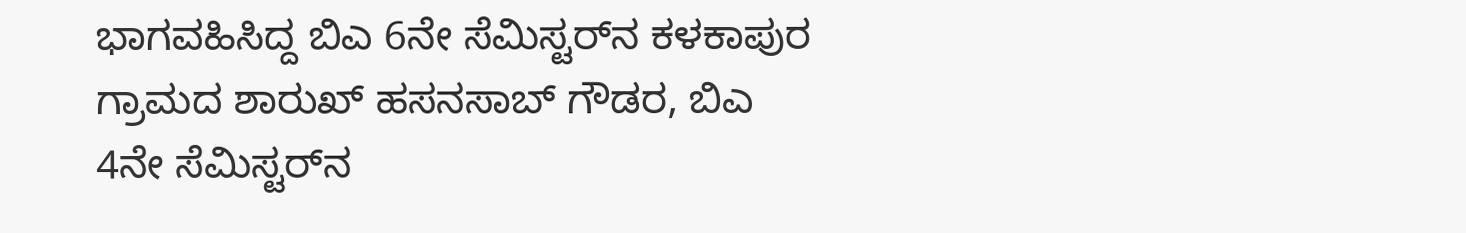ಭಾಗವಹಿಸಿದ್ದ ಬಿಎ 6ನೇ ಸೆಮಿಸ್ಟರ್‌ನ ಕಳಕಾಪುರ ಗ್ರಾಮದ ಶಾರುಖ್ ಹಸನಸಾಬ್ ಗೌಡರ, ಬಿಎ 4ನೇ ಸೆಮಿಸ್ಟರ್‌ನ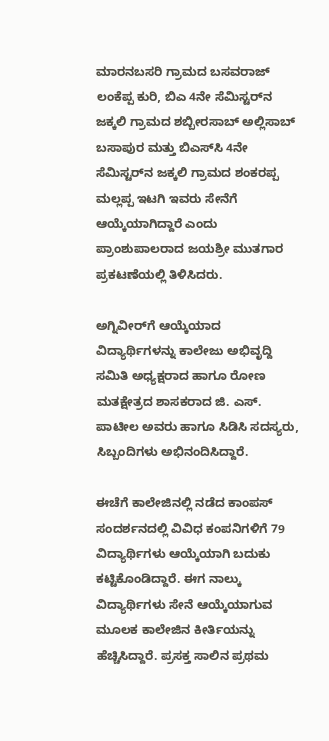ಮಾರನಬಸರಿ ಗ್ರಾಮದ ಬಸವರಾಜ್ ಲಂಕೆಪ್ಪ ಕುರಿ, ಬಿಎ 4ನೇ ಸೆಮಿಸ್ಟರ್‌ನ ಜಕ್ಕಲಿ ಗ್ರಾಮದ ಶಬ್ಬೀರಸಾಬ್ ಅಲ್ಲಿಸಾಬ್ ಬಸಾಪುರ ಮತ್ತು ಬಿಎಸ್‌ಸಿ 4ನೇ ಸೆಮಿಸ್ಟರ್‌ನ ಜಕ್ಕಲಿ ಗ್ರಾಮದ ಶಂಕರಪ್ಪ ಮಲ್ಲಪ್ಪ ಇಟಗಿ ಇವರು ಸೇನೆಗೆ ಆಯ್ಕೆಯಾಗಿದ್ದಾರೆ ಎಂದು ಪ್ರಾಂಶುಪಾಲರಾದ ಜಯಶ್ರೀ ಮುತಗಾರ ಪ್ರಕಟಣೆಯಲ್ಲಿ ತಿಳಿಸಿದರು.

ಅಗ್ನಿವೀರ್‌ಗೆ‌ ಆಯ್ಕೆಯಾದ ವಿದ್ಯಾರ್ಥಿಗಳನ್ನು ಕಾಲೇಜು ಅಭಿವೃದ್ದಿ ಸಮಿತಿ ಅಧ್ಯಕ್ಷರಾದ ಹಾಗೂ ರೋಣ ಮತಕ್ಷೇತ್ರದ ಶಾಸಕರಾದ ಜಿ. ಎಸ್. ಪಾಟೀಲ ಅವರು ಹಾಗೂ ಸಿಡಿಸಿ ಸದಸ್ಯರು, ಸಿಬ್ಬಂದಿಗಳು ಅಭಿನಂದಿಸಿದ್ದಾರೆ.

ಈಚೆಗೆ ಕಾಲೇಜಿನಲ್ಲಿ ನಡೆದ ಕಾಂಪಸ್‌ ಸಂದರ್ಶನದಲ್ಲಿ ವಿವಿಧ ಕಂಪನಿಗಳಿಗೆ 79 ವಿದ್ಯಾರ್ಥಿಗಳು ಆಯ್ಕೆಯಾಗಿ ಬದುಕು ಕಟ್ಟಿಕೊಂಡಿದ್ದಾರೆ. ಈಗ ನಾಲ್ಕು ವಿದ್ಯಾರ್ಥಿಗಳು ಸೇನೆ ಆಯ್ಕೆಯಾಗುವ ಮೂಲಕ ಕಾಲೇಜಿನ ಕೀರ್ತಿಯನ್ನು ಹೆಚ್ಚಿಸಿದ್ದಾರೆ. ಪ್ರಸಕ್ತ ಸಾಲಿನ ಪ್ರಥಮ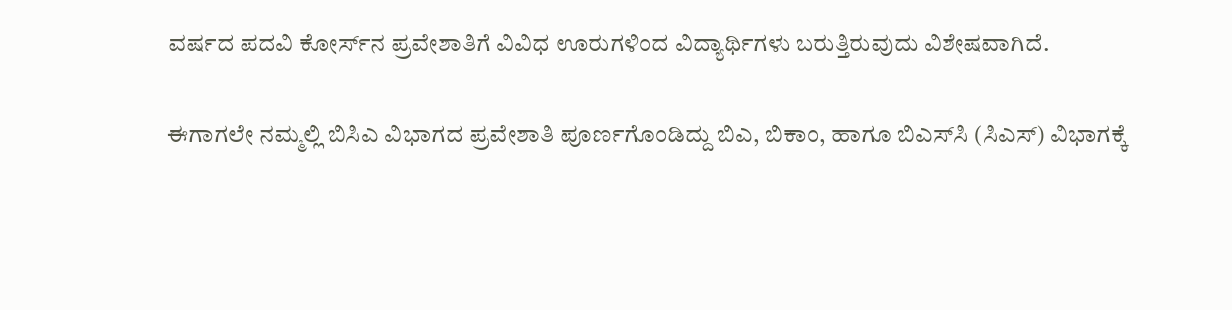ವರ್ಷದ ಪದವಿ ಕೋರ್ಸ್‌ನ ಪ್ರವೇಶಾತಿಗೆ ವಿವಿಧ ಊರುಗಳಿಂದ ವಿದ್ಯಾರ್ಥಿಗಳು ಬರುತ್ತಿರುವುದು ವಿಶೇಷವಾಗಿದೆ.

ಈಗಾಗಲೇ ನಮ್ಮಲ್ಲಿ ಬಿಸಿಎ ವಿಭಾಗದ ಪ್ರವೇಶಾತಿ ಪೂರ್ಣಗೊಂಡಿದ್ದು ಬಿಎ, ಬಿಕಾಂ, ಹಾಗೂ ಬಿಎಸ್‌ಸಿ (ಸಿಎಸ್) ವಿಭಾಗಕ್ಕೆ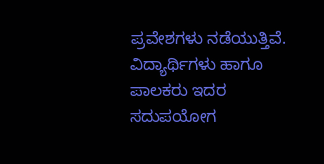ಪ್ರವೇಶಗಳು ನಡೆಯುತ್ತಿವೆ. ವಿದ್ಯಾರ್ಥಿಗಳು ಹಾಗೂ ಪಾಲಕರು ಇದರ ಸದುಪಯೋಗ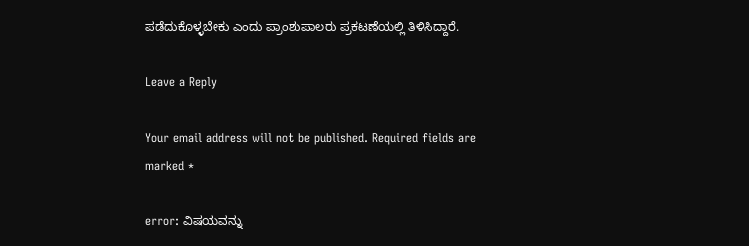ಪಡೆದುಕೊಳ್ಳಬೇಕು ಎಂದು ಪ್ರಾಂಶುಪಾಲರು ಪ್ರಕಟಣೆಯಲ್ಲಿ ತಿಳಿಸಿದ್ದಾರೆ.

Leave a Reply

Your email address will not be published. Required fields are marked *

error: ವಿಷಯವನ್ನು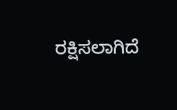ರಕ್ಷಿಸಲಾಗಿದೆ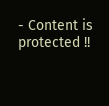- Content is protected !!